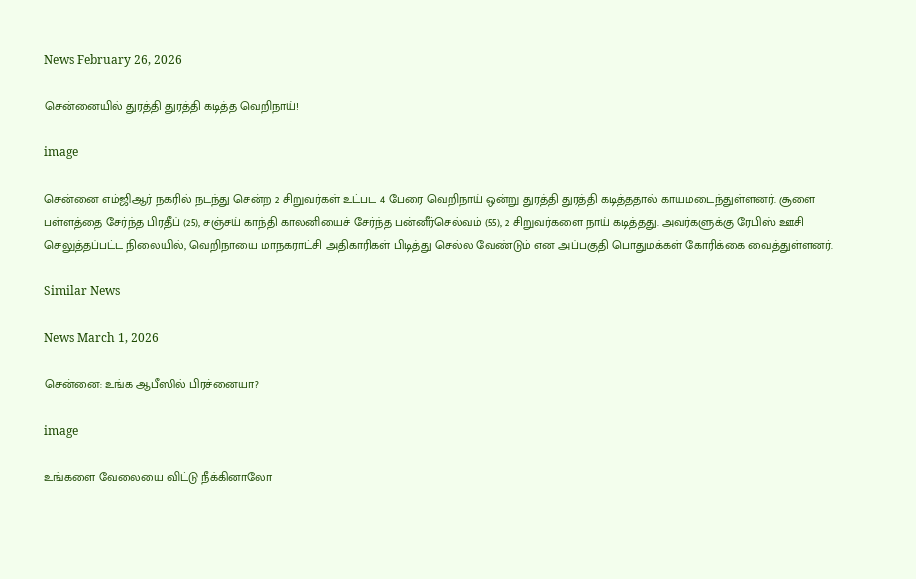News February 26, 2026

சென்னையில் துரத்தி துரத்தி கடித்த வெறிநாய்!

image

சென்னை எம்ஜிஆர் நகரில் நடந்து சென்ற 2 சிறுவர்கள் உட்பட 4 பேரை வெறிநாய் ஒன்று துரத்தி துரத்தி கடித்ததால் காயமடைந்துள்ளனர். சூளை பள்ளத்தை சேர்ந்த பிரதீப் (25), சஞ்சய் காந்தி காலனியைச் சேர்ந்த பன்னீர்செல்வம் (55), 2 சிறுவர்களை நாய் கடித்தது. அவர்களுக்கு ரேபிஸ் ஊசி செலுத்தப்பட்ட நிலையில், வெறிநாயை மாநகராட்சி அதிகாரிகள் பிடித்து செல்ல வேண்டும் என அப்பகுதி பொதுமக்கள் கோரிக்கை வைத்துள்ளனர்.

Similar News

News March 1, 2026

சென்னை: உங்க ஆபீஸில் பிரச்னையா?

image

உங்களை வேலையை விட்டு நீக்கினாலோ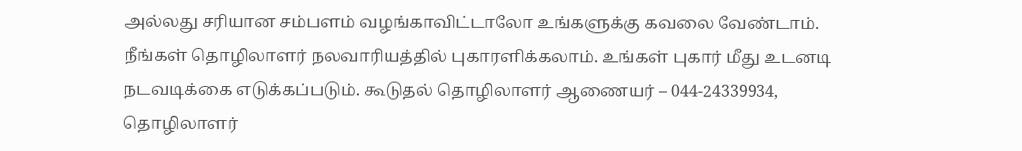அல்லது சரியான சம்பளம் வழங்காவிட்டாலோ உங்களுக்கு கவலை வேண்டாம். நீங்கள் தொழிலாளர் நலவாரியத்தில் புகாரளிக்கலாம். உங்கள் புகார் மீது உடனடி நடவடிக்கை எடுக்கப்படும். கூடுதல் தொழிலாளர் ஆணையர் – 044-24339934, தொழிலாளர்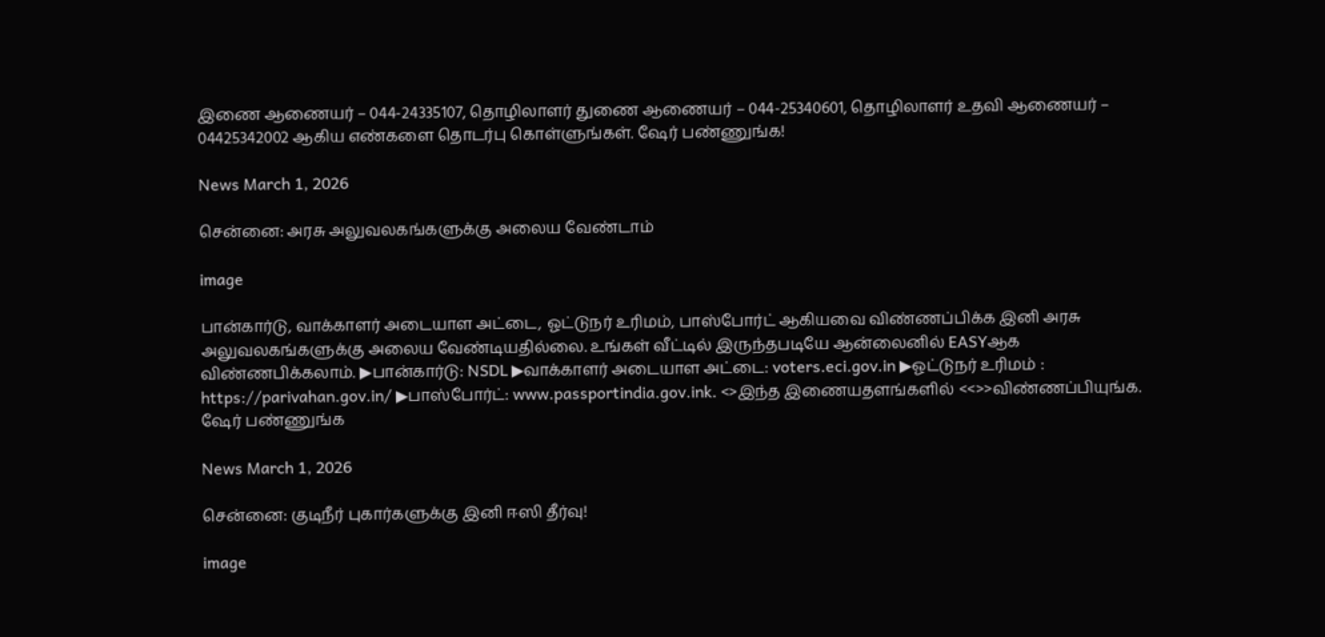இணை ஆணையர் – 044-24335107, தொழிலாளர் துணை ஆணையர் – 044-25340601, தொழிலாளர் உதவி ஆணையர் – 04425342002 ஆகிய எண்களை தொடர்பு கொள்ளுங்கள். ஷேர் பண்ணுங்க!

News March 1, 2026

சென்னை: அரசு அலுவலகங்களுக்கு அலைய வேண்டாம்

image

பான்கார்டு, வாக்காளர் அடையாள அட்டை, ஓட்டுநர் உரிமம், பாஸ்போர்ட் ஆகியவை விண்ணப்பிக்க இனி அரசு அலுவலகங்களுக்கு அலைய வேண்டியதில்லை. உங்கள் வீட்டில் இருந்தபடியே ஆன்லைனில் EASYஆக விண்ணபிக்கலாம். ▶பான்கார்டு: NSDL ▶வாக்காளர் அடையாள அட்டை: voters.eci.gov.in ▶ஓட்டுநர் உரிமம் : https://parivahan.gov.in/ ▶பாஸ்போர்ட்: www.passportindia.gov.ink. <>இந்த இணையதளங்களில் <<>>விண்ணப்பியுங்க. ஷேர் பண்ணுங்க

News March 1, 2026

சென்னை: குடிநீர் புகார்களுக்கு இனி ஈஸி தீர்வு!

image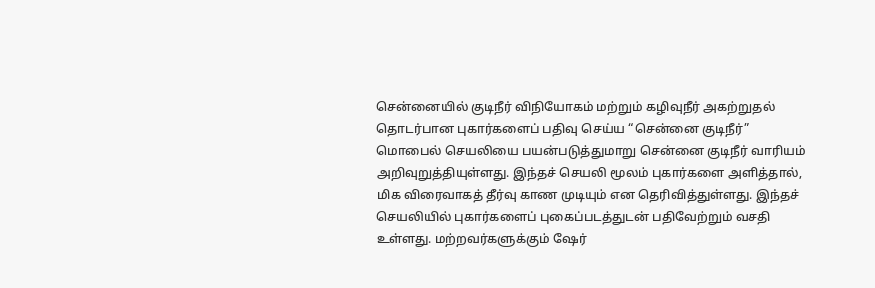சென்னையில் குடிநீர் விநியோகம் மற்றும் கழிவுநீர் அகற்றுதல் தொடர்பான புகார்களைப் பதிவு செய்ய “சென்னை குடிநீர்” மொபைல் செயலியை பயன்படுத்துமாறு சென்னை குடிநீர் வாரியம் அறிவுறுத்தியுள்ளது. இந்தச் செயலி மூலம் புகார்களை அளித்தால், மிக விரைவாகத் தீர்வு காண முடியும் என தெரிவித்துள்ளது. இந்தச் செயலியில் புகார்களைப் புகைப்படத்துடன் பதிவேற்றும் வசதி உள்ளது. மற்றவர்களுக்கும் ஷேர்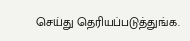செய்து தெரியப்படுத்துங்க.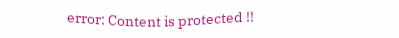error: Content is protected !!